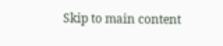Skip to main content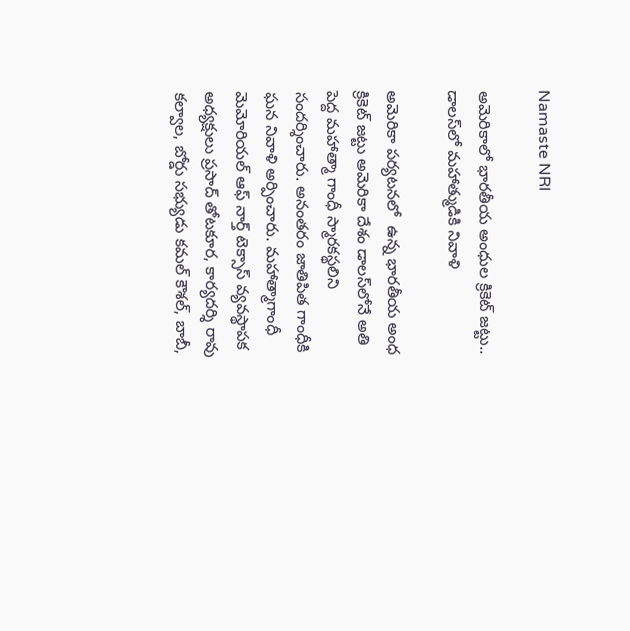Namaste NRI

అమెరికాలో భారతీయ అంధుల క్రికెట్ జట్టు.. డాలస్‌లో మహాత్ముడికి నివాళి

అమెరికా పర్యటనలో  ఉన్న భారతీయ అంధ క్రికెట్ జట్టు అమెరికా దేశం డాలస్‌లోనే అతి పెద్ద మహాత్మా గాంధీ స్మారకస్థలిని సందర్శించారు. అనంతరం జాతిపిత గాంధీకి ఘన నివాళి అర్పించారు. మహాత్మాగాంధీ మెమోరియల్ ఆఫ్ నార్త్ టెక్సాస్ వ్యవస్థాపక అధ్యక్షులు ప్రసాద్ తోటకూర, కార్యదర్శి రావు కల్వాల, బోర్డు సభ్యుడు కమల్ కౌశల్, బాబీ,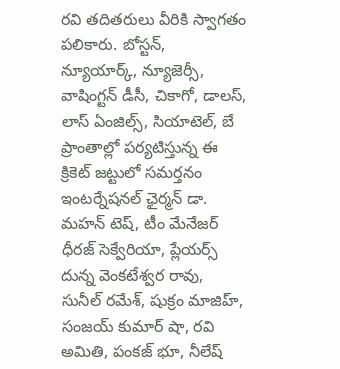రవి తదితరులు వీరికి స్వాగతం పలికారు. బోస్టన్, న్యూయార్క్, న్యూజెర్సీ, వాషింగ్టన్ డీసీ, చికాగో, డాలస్, లాస్ ఏంజిల్స్, సియాటెల్, బే ప్రాంతాల్లో పర్యటిస్తున్న ఈ క్రికెట్ జట్టులో సమర్తనం ఇంటర్నేషనల్ ఛైర్మన్ డా. మహన్ టెష్, టీం మేనేజర్ ధీరజ్ సెక్వేరియా, ప్లేయర్స్ దున్న వెంకటేశ్వర రావు, సునీల్ రమేశ్, షుక్రం మాజిహ్, సంజయ్ కుమార్ షా, రవి అమితి, పంకజ్ భూ, నీలేష్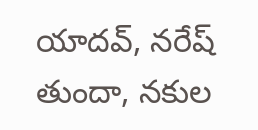యాదవ్, నరేష్ తుందా, నకుల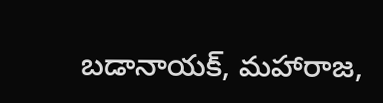బడానాయక్, మహారాజ,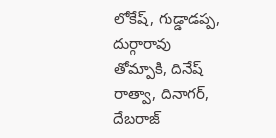లోకేష్, గుడ్డాడప్ప, దుర్గారావు తోమ్పాకి, దినేష్ రాత్వా, దినాగర్, దేబరాజ్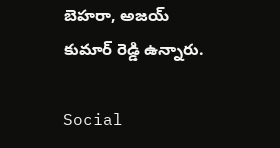బెహరా, అజయ్ కుమార్ రెడ్డి ఉన్నారు.

Social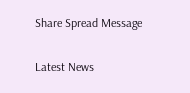Share Spread Message

Latest News